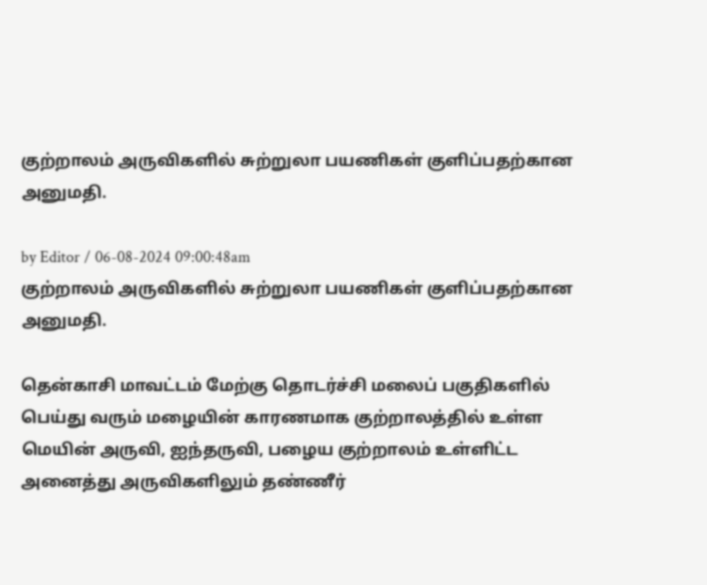குற்றாலம் அருவிகளில் சுற்றுலா பயணிகள் குளிப்பதற்கான அனுமதி.

by Editor / 06-08-2024 09:00:48am
குற்றாலம் அருவிகளில் சுற்றுலா பயணிகள் குளிப்பதற்கான அனுமதி.

தென்காசி மாவட்டம் மேற்கு தொடர்ச்சி மலைப் பகுதிகளில் பெய்து வரும் மழையின் காரணமாக குற்றாலத்தில் உள்ள மெயின் அருவி, ஐந்தருவி, பழைய குற்றாலம் உள்ளிட்ட அனைத்து அருவிகளிலும் தண்ணீர்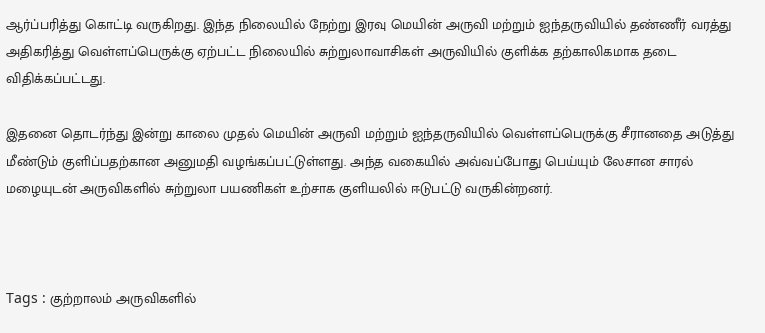ஆர்ப்பரித்து கொட்டி வருகிறது. இந்த நிலையில் நேற்று இரவு மெயின் அருவி மற்றும் ஐந்தருவியில் தண்ணீர் வரத்து அதிகரித்து வெள்ளப்பெருக்கு ஏற்பட்ட நிலையில் சுற்றுலாவாசிகள் அருவியில் குளிக்க தற்காலிகமாக தடை விதிக்கப்பட்டது.

இதனை தொடர்ந்து இன்று காலை முதல் மெயின் அருவி மற்றும் ஐந்தருவியில் வெள்ளப்பெருக்கு சீரானதை அடுத்து மீண்டும் குளிப்பதற்கான அனுமதி வழங்கப்பட்டுள்ளது. அந்த வகையில் அவ்வப்போது பெய்யும் லேசான சாரல் மழையுடன் அருவிகளில் சுற்றுலா பயணிகள் உற்சாக குளியலில் ஈடுபட்டு வருகின்றனர்.



Tags : குற்றாலம் அருவிகளில்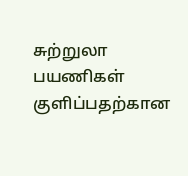சுற்றுலா பயணிகள் குளிப்பதற்கான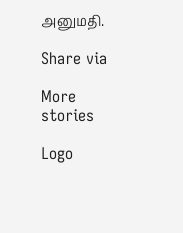அனுமதி.

Share via

More stories

Logo